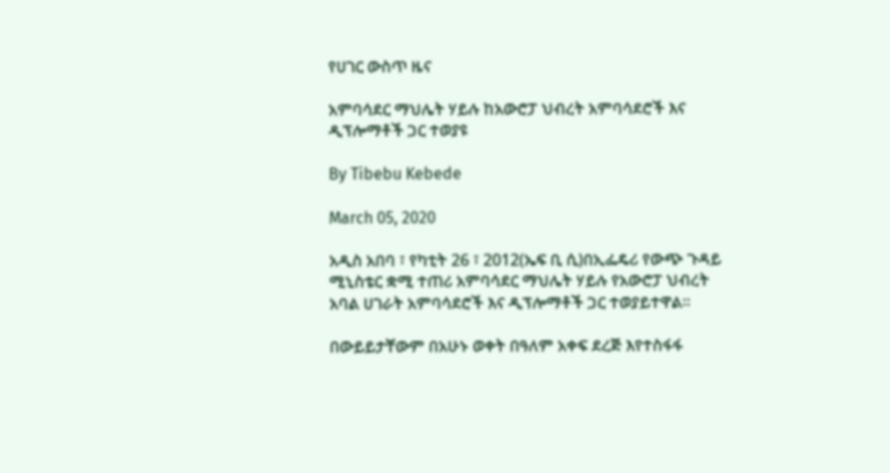የሀገር ውስጥ ዜና

አምባሳደር ማህሌት ሃይሉ ከአውሮፓ ህብረት አምባሳደሮች እና ዲፕሎማቶች ጋር ተወያዩ

By Tibebu Kebede

March 05, 2020

አዲስ አበባ ፣ የካቲት 26 ፣ 2012(ኤፍ ቢ ሲ)በኢፌዴሪ የውጭ ጉዳይ ሚኒስቴር ቋሚ ተጠሪ አምባሳደር ማህሌት ሃይሉ የአውሮፓ ህብረት አባል ሀገራት አምባሳደሮች እና ዲፕሎማቶች ጋር ተወያይተዋል።

በውይይታቸውም በአሁኑ ወቀት በዓለም አቀፍ ደረጅ እየተስፋፋ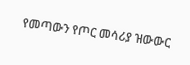የመጣውን የጦር መሳሪያ ዝውውር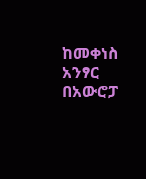ከመቀነስ አንፃር በአውሮፓ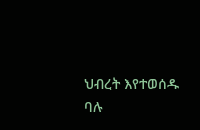ህብረት እየተወሰዱ ባሉ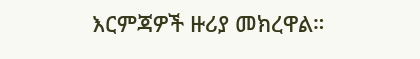እርምጃዎች ዙሪያ መክረዋል።